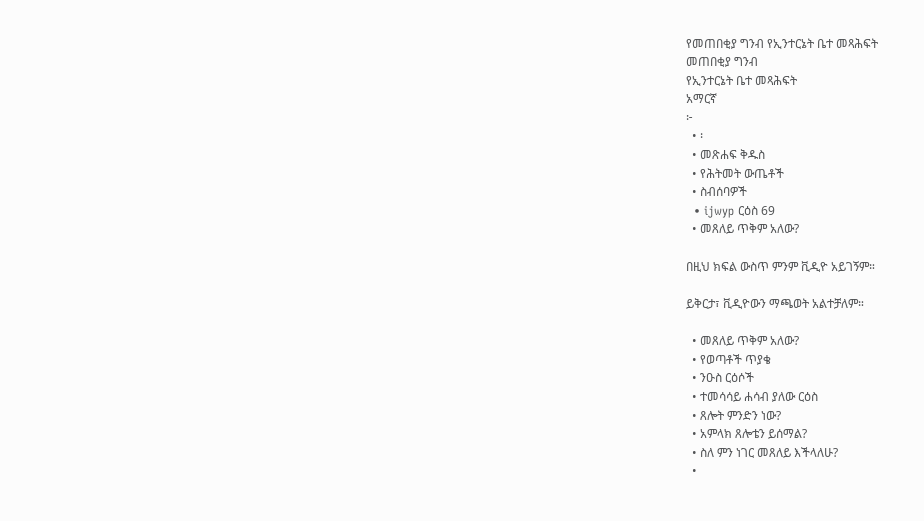የመጠበቂያ ግንብ የኢንተርኔት ቤተ መጻሕፍት
መጠበቂያ ግንብ
የኢንተርኔት ቤተ መጻሕፍት
አማርኛ
፦
  • ፡
  • መጽሐፍ ቅዱስ
  • የሕትመት ውጤቶች
  • ስብሰባዎች
  • ijwyp ርዕስ 69
  • መጸለይ ጥቅም አለው?

በዚህ ክፍል ውስጥ ምንም ቪዲዮ አይገኝም።

ይቅርታ፣ ቪዲዮውን ማጫወት አልተቻለም።

  • መጸለይ ጥቅም አለው?
  • የወጣቶች ጥያቄ
  • ንዑስ ርዕሶች
  • ተመሳሳይ ሐሳብ ያለው ርዕስ
  • ጸሎት ምንድን ነው?
  • አምላክ ጸሎቴን ይሰማል?
  • ስለ ምን ነገር መጸለይ እችላለሁ?
  •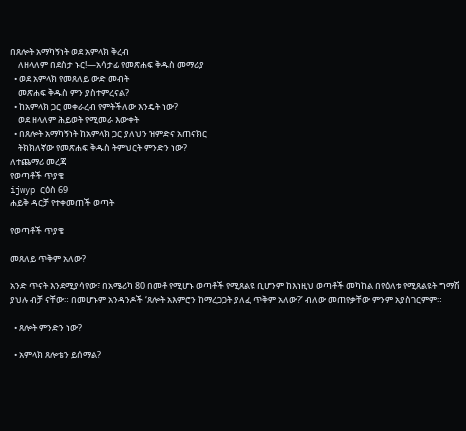በጸሎት አማካኝነት ወደ አምላክ ቅረብ
    ለዘላለም በደስታ ኑር!—አሳታፊ የመጽሐፍ ቅዱስ መማሪያ
  • ወደ አምላክ የመጸለይ ውድ መብት
    መጽሐፍ ቅዱስ ምን ያስተምረናል?
  • ከአምላክ ጋር መቀራረብ የምትችለው እንዴት ነው?
    ወደ ዘላለም ሕይወት የሚመራ እውቀት
  • በጸሎት አማካኝነት ከአምላክ ጋር ያለህን ዝምድና አጠናክር
    ትክክለኛው የመጽሐፍ ቅዱስ ትምህርት ምንድን ነው?
ለተጨማሪ መረጃ
የወጣቶች ጥያቄ
ijwyp ርዕስ 69
ሐይቅ ዳርቻ የተቀመጠች ወጣት

የወጣቶች ጥያቄ

መጸለይ ጥቅም አለው?

አንድ ጥናት እንደሚያሳየው፣ በአሜሪካ 80 በመቶ የሚሆኑ ወጣቶች የሚጸልዩ ቢሆንም ከእነዚህ ወጣቶች መካከል በየዕለቱ የሚጸልዩት ግማሽ ያህሉ ብቻ ናቸው። በመሆኑም አንዳንዶች ‘ጸሎት አእምሮን ከማረጋጋት ያለፈ ጥቅም አለው?’ ብለው መጠየቃቸው ምንም አያስገርምም።

  • ጸሎት ምንድን ነው?

  • አምላክ ጸሎቴን ይሰማል?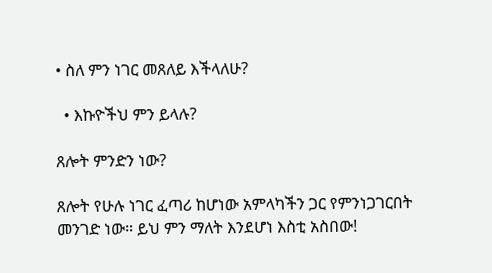• ስለ ምን ነገር መጸለይ እችላለሁ?

  • እኩዮችህ ምን ይላሉ?

ጸሎት ምንድን ነው?

ጸሎት የሁሉ ነገር ፈጣሪ ከሆነው አምላካችን ጋር የምንነጋገርበት መንገድ ነው። ይህ ምን ማለት እንደሆነ እስቲ አስበው!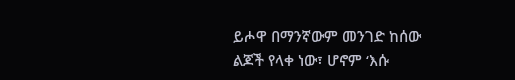ይሖዋ በማንኛውም መንገድ ከሰው ልጆች የላቀ ነው፣ ሆኖም ‘እሱ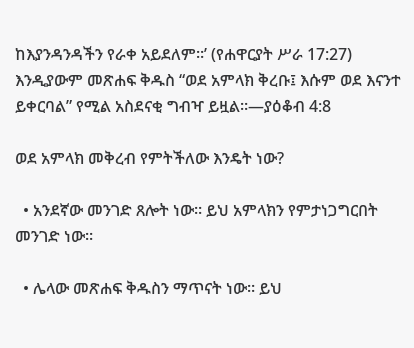ከእያንዳንዳችን የራቀ አይደለም።’ (የሐዋርያት ሥራ 17:27) እንዲያውም መጽሐፍ ቅዱስ “ወደ አምላክ ቅረቡ፤ እሱም ወደ እናንተ ይቀርባል” የሚል አስደናቂ ግብዣ ይዟል።—ያዕቆብ 4:8

ወደ አምላክ መቅረብ የምትችለው እንዴት ነው?

  • አንደኛው መንገድ ጸሎት ነው። ይህ አምላክን የምታነጋግርበት መንገድ ነው።

  • ሌላው መጽሐፍ ቅዱስን ማጥናት ነው። ይህ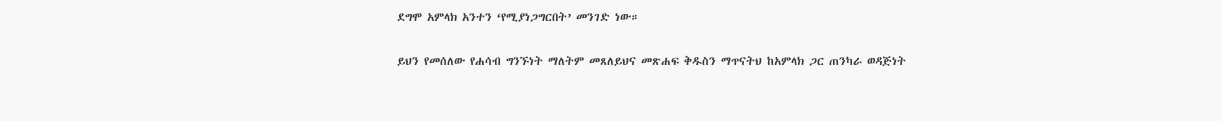ደግሞ አምላክ አንተን ‘የሚያነጋግርበት’ መንገድ ነው።

ይህን የመሰለው የሐሳብ ግንኙነት ማለትም መጸለይህና መጽሐፍ ቅዱስን ማጥናትህ ከአምላክ ጋር ጠንካራ ወዳጅነት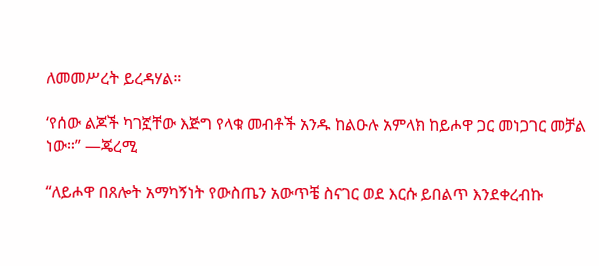ለመመሥረት ይረዳሃል።

‘የሰው ልጆች ካገኟቸው እጅግ የላቁ መብቶች አንዱ ከልዑሉ አምላክ ከይሖዋ ጋር መነጋገር መቻል ነው።” —ጄረሚ

“ለይሖዋ በጸሎት አማካኝነት የውስጤን አውጥቼ ስናገር ወደ እርሱ ይበልጥ እንደቀረብኩ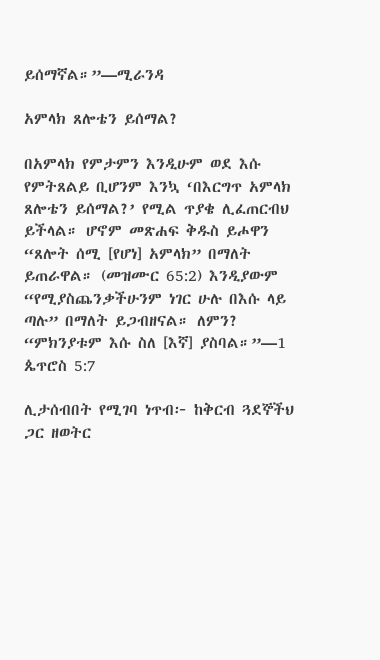ይሰማኛል።”—ሚራንዳ

አምላክ ጸሎቴን ይሰማል?

በአምላክ የምታምን እንዲሁም ወደ እሱ የምትጸልይ ቢሆንም እንኳ ‘በእርግጥ አምላክ ጸሎቴን ይሰማል?’ የሚል ጥያቄ ሊፈጠርብህ ይችላል። ሆኖም መጽሐፍ ቅዱስ ይሖዋን “ጸሎት ሰሚ [የሆነ] አምላክ” በማለት ይጠራዋል። (መዝሙር 65:2) እንዲያውም “የሚያስጨንቃችሁንም ነገር ሁሉ በእሱ ላይ ጣሉ” በማለት ይጋብዘናል። ለምን? “ምክንያቱም እሱ ስለ [እኛ] ያስባል።”—1 ጴጥሮስ 5:7

ሊታሰብበት የሚገባ ነጥብ፦ ከቅርብ ጓደኞችህ ጋር ዘወትር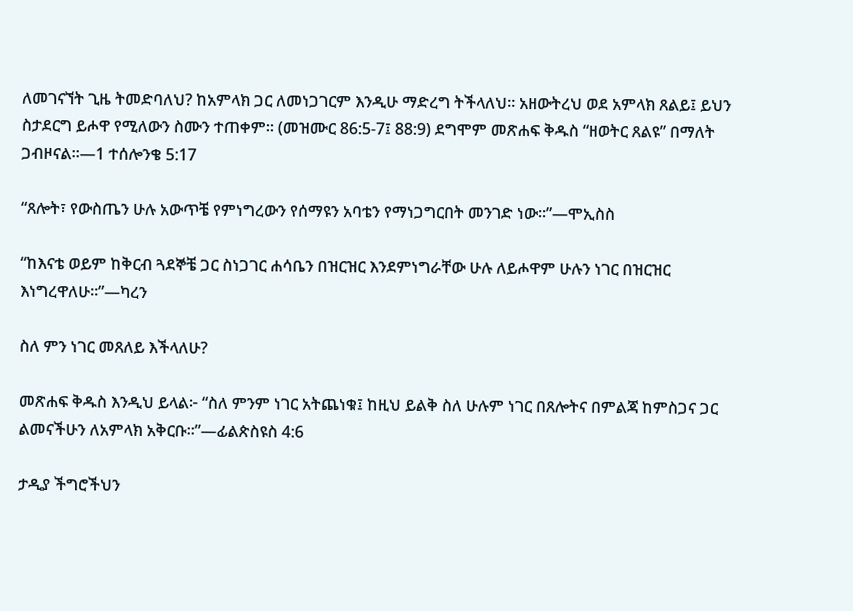ለመገናኘት ጊዜ ትመድባለህ? ከአምላክ ጋር ለመነጋገርም እንዲሁ ማድረግ ትችላለህ። አዘውትረህ ወደ አምላክ ጸልይ፤ ይህን ስታደርግ ይሖዋ የሚለውን ስሙን ተጠቀም። (መዝሙር 86:5-7፤ 88:9) ደግሞም መጽሐፍ ቅዱስ “ዘወትር ጸልዩ” በማለት ጋብዞናል።—1 ተሰሎንቄ 5:17

“ጸሎት፣ የውስጤን ሁሉ አውጥቼ የምነግረውን የሰማዩን አባቴን የማነጋግርበት መንገድ ነው።”—ሞኢስስ

“ከእናቴ ወይም ከቅርብ ጓደኞቼ ጋር ስነጋገር ሐሳቤን በዝርዝር እንደምነግራቸው ሁሉ ለይሖዋም ሁሉን ነገር በዝርዝር እነግረዋለሁ።”—ካረን

ስለ ምን ነገር መጸለይ እችላለሁ?

መጽሐፍ ቅዱስ እንዲህ ይላል፦ “ስለ ምንም ነገር አትጨነቁ፤ ከዚህ ይልቅ ስለ ሁሉም ነገር በጸሎትና በምልጃ ከምስጋና ጋር ልመናችሁን ለአምላክ አቅርቡ።”—ፊልጵስዩስ 4:6

ታዲያ ችግሮችህን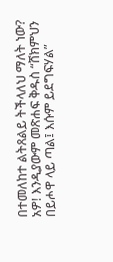በተመለከተ ልትጸልይ ትችላለህ ማለት ነው? አዎ! እንዲያውም መጽሐፍ ቅዱስ “ሸክምህን በይሖዋ ላይ ጣል፤ እሱም ይደግፍሃል”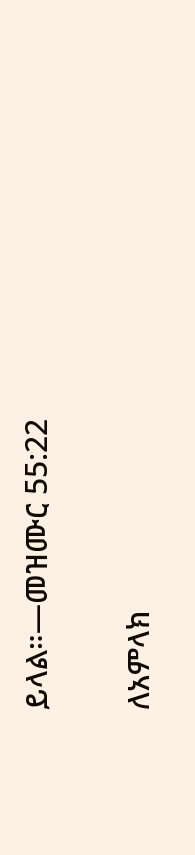ይላል።—መዝሙር 55:22

ለአምላክ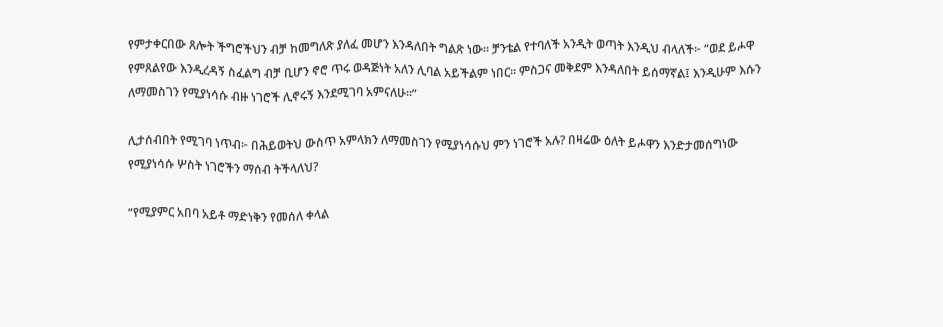የምታቀርበው ጸሎት ችግሮችህን ብቻ ከመግለጽ ያለፈ መሆን እንዳለበት ግልጽ ነው። ቻንቴል የተባለች አንዲት ወጣት እንዲህ ብላለች፦ “ወደ ይሖዋ የምጸልየው እንዲረዳኝ ስፈልግ ብቻ ቢሆን ኖሮ ጥሩ ወዳጅነት አለን ሊባል አይችልም ነበር። ምስጋና መቅደም እንዳለበት ይሰማኛል፤ እንዲሁም እሱን ለማመስገን የሚያነሳሱ ብዙ ነገሮች ሊኖሩኝ እንደሚገባ አምናለሁ።”

ሊታሰብበት የሚገባ ነጥብ፦ በሕይወትህ ውስጥ አምላክን ለማመስገን የሚያነሳሱህ ምን ነገሮች አሉ? በዛሬው ዕለት ይሖዋን እንድታመሰግነው የሚያነሳሱ ሦስት ነገሮችን ማሰብ ትችላለህ?

“የሚያምር አበባ አይቶ ማድነቅን የመሰለ ቀላል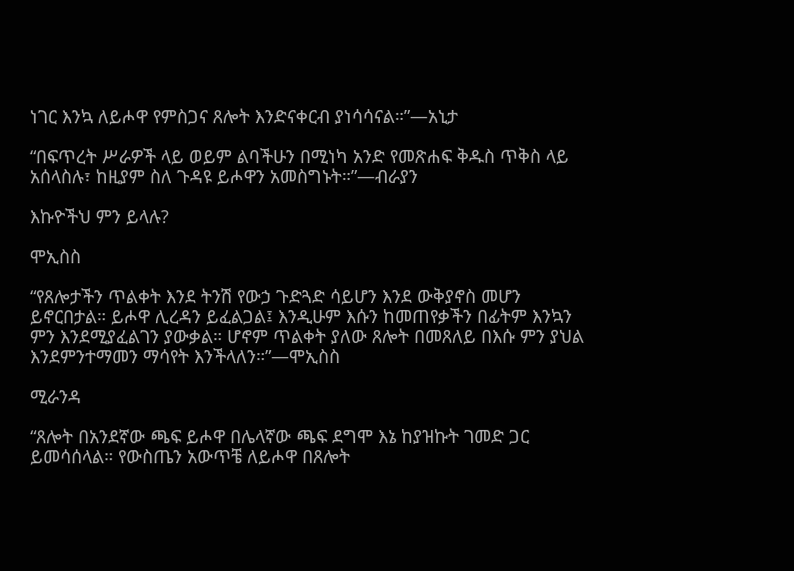ነገር እንኳ ለይሖዋ የምስጋና ጸሎት እንድናቀርብ ያነሳሳናል።”—አኒታ

“በፍጥረት ሥራዎች ላይ ወይም ልባችሁን በሚነካ አንድ የመጽሐፍ ቅዱስ ጥቅስ ላይ አሰላስሉ፣ ከዚያም ስለ ጉዳዩ ይሖዋን አመስግኑት።”—ብራያን

እኩዮችህ ምን ይላሉ?

ሞኢስስ

“የጸሎታችን ጥልቀት እንደ ትንሽ የውኃ ጉድጓድ ሳይሆን እንደ ውቅያኖስ መሆን ይኖርበታል። ይሖዋ ሊረዳን ይፈልጋል፤ እንዲሁም እሱን ከመጠየቃችን በፊትም እንኳን ምን እንደሚያፈልገን ያውቃል። ሆኖም ጥልቀት ያለው ጸሎት በመጸለይ በእሱ ምን ያህል እንደምንተማመን ማሳየት እንችላለን።”—ሞኢስስ

ሚራንዳ

“ጸሎት በአንደኛው ጫፍ ይሖዋ በሌላኛው ጫፍ ደግሞ እኔ ከያዝኩት ገመድ ጋር ይመሳሰላል። የውስጤን አውጥቼ ለይሖዋ በጸሎት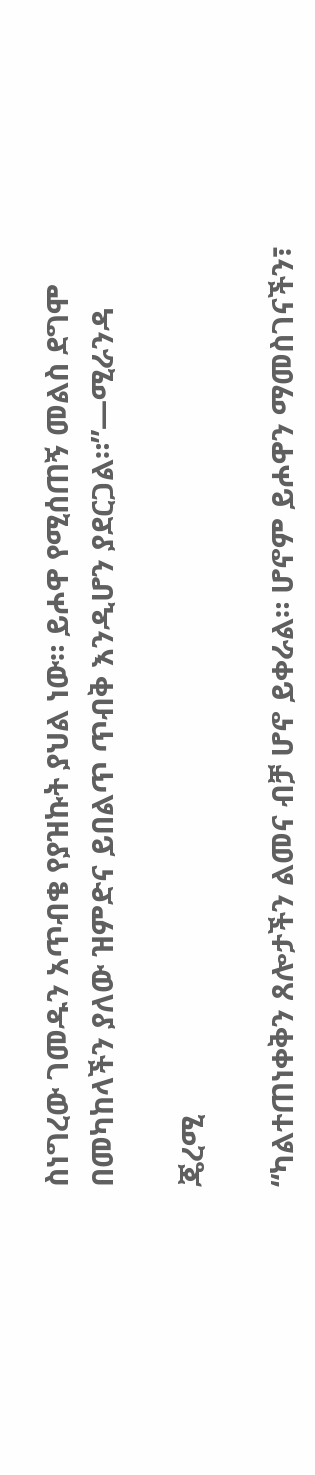ስነግረው ገመዱን አጥብቄ የያዝኩት ያህል ነው። ይሖዋ የሚሰጠኝ መልስ ደግሞ በመካከላችን ያለው ዝምድና ይበልጥ ጥብቅ እንዲሆን ያደርጋል።”—ሚራንዳ

ጄረሚ

“ካልተጠነቀቅን ጸሎታችን ልመና ብቻ ሆኖ ይቀራል። ሆኖም ይሖዋን ማመስገናችን፣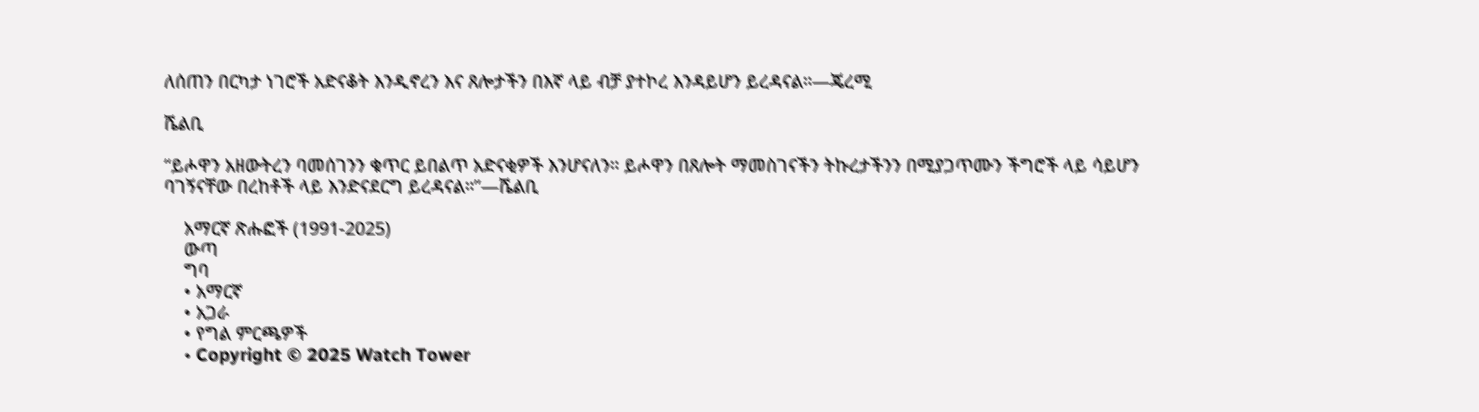ለሰጠን በርካታ ነገሮች አድናቆት እንዲኖረን እና ጸሎታችን በእኛ ላይ ብቻ ያተኮረ እንዳይሆን ይረዳናል።—ጄረሚ

ሼልቢ

“ይሖዋን አዘውትረን ባመሰገንን ቁጥር ይበልጥ አድናቂዎች እንሆናለን። ይሖዋን በጸሎት ማመስገናችን ትኩረታችንን በሚያጋጥሙን ችግሮች ላይ ሳይሆን ባገኝናቸው በረከቶች ላይ እንድናደርግ ይረዳናል።”—ሼልቢ

    አማርኛ ጽሑፎች (1991-2025)
    ውጣ
    ግባ
    • አማርኛ
    • አጋራ
    • የግል ምርጫዎች
    • Copyright © 2025 Watch Tower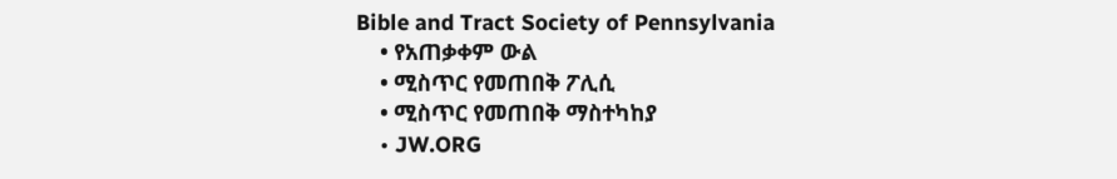Bible and Tract Society of Pennsylvania
    • የአጠቃቀም ውል
    • ሚስጥር የመጠበቅ ፖሊሲ
    • ሚስጥር የመጠበቅ ማስተካከያ
    • JW.ORG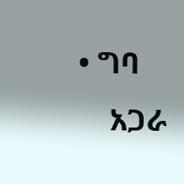• ግባ
    አጋራ